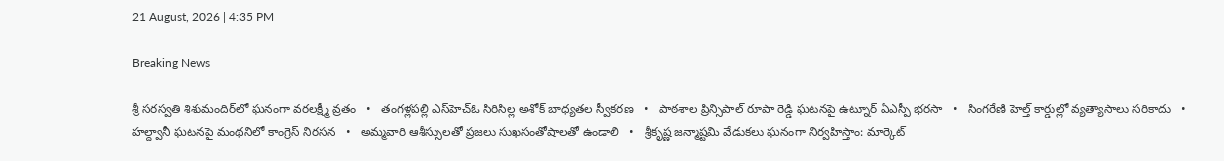21 August, 2026 | 4:35 PM

Breaking News

శ్రీ సరస్వతి శిశుమందిర్‌లో ఘనంగా వరలక్ష్మీ వ్రతం   •   తంగళ్లపల్లి ఎస్‌హెచ్‌ఓ సిరిసిల్ల అశోక్ బాధ్యతల స్వీకరణ   •   పాఠశాల ప్రిన్సిపాల్ రూపా రెడ్డి ఘటనపై ఉట్నూర్ ఏఎస్పీ భరసా   •   సింగరేణి హెల్త్ కార్డుల్లో వ్యత్యాసాలు సరికాదు   •   హల్ద్వానీ ఘటనపై మంథనిలో కాంగ్రెస్ నిరసన   •   అమ్మవారి ఆశీస్సులతో ప్రజలు సుఖసంతోషాలతో ఉండాలి   •   శ్రీకృష్ణ జన్మాష్టమి వేడుకలు ఘనంగా నిర్వహిస్తాం: మార్కెట్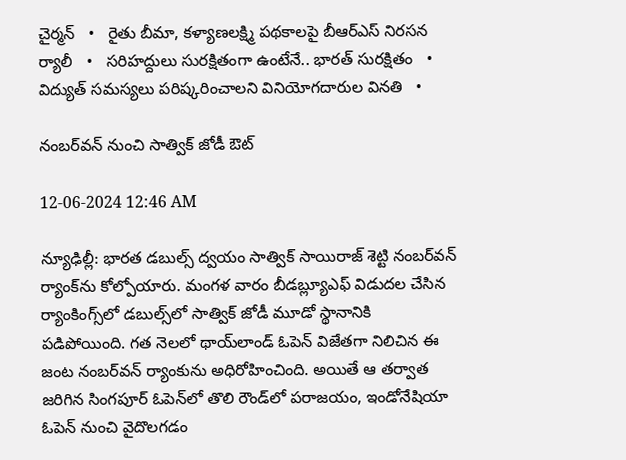చైర్మన్   •   రైతు బీమా, కళ్యాణలక్ష్మి పథకాలపై బీఆర్‌ఎస్ నిరసన ర్యాలీ   •   సరిహద్దులు సురక్షితంగా ఉంటేనే.. భారత్ సురక్షితం   •   విద్యుత్ సమస్యలు పరిష్కరించాలని వినియోగదారుల వినతి   •

నంబర్‌వన్ నుంచి సాత్విక్ జోడీ ఔట్

12-06-2024 12:46 AM

న్యూఢిల్లీ: భారత డబుల్స్ ద్వయం సాత్విక్ సాయిరాజ్ శెట్టి నంబర్‌వన్ ర్యాంక్‌ను కోల్పోయారు. మంగళ వారం బీడబ్ల్యూఎఫ్ విడుదల చేసిన ర్యాంకింగ్స్‌లో డబుల్స్‌లో సాత్విక్ జోడీ మూడో స్థానానికి పడిపోయింది. గత నెలలో థాయ్‌లాండ్ ఓపెన్ విజేతగా నిలిచిన ఈ జంట నంబర్‌వన్ ర్యాంకును అధిరోహించింది. అయితే ఆ తర్వాత జరిగిన సింగపూర్ ఓపెన్‌లో తొలి రౌండ్‌లో పరాజయం, ఇండోనేషియా ఓపెన్ నుంచి వైదొలగడం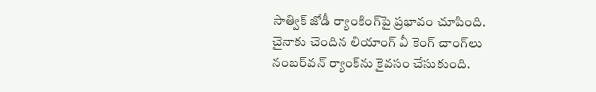సాత్విక్ జోడీ ర్యాంకింగ్‌పై ప్రభావం చూపింది. చైనాకు చెందిన లియాంగ్ వీ కెంగ్ చాంగ్‌లు నంబర్‌వన్ ర్యాంక్‌ను కైవసం చేసుకుంది.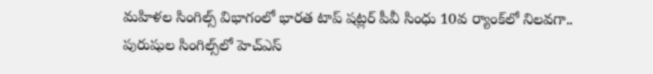మహిళల సింగిల్స్ విభాగంలో భారత టాప్ షట్లర్ పీవీ సింధు 10వ ర్యాంక్‌లో నిలవగా.. పురుషుల సింగిల్స్‌లో హెచ్‌ఎస్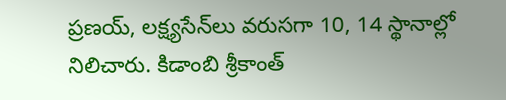ప్రణయ్, లక్ష్యసేన్‌లు వరుసగా 10, 14 స్థానాల్లో నిలిచారు. కిడాంబి శ్రీకాంత్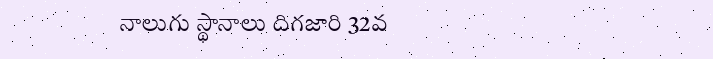నాలుగు స్థానాలు దిగజారి 32వ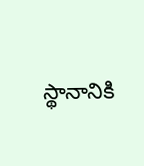స్థానానికి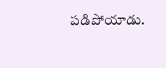పడిపోయాడు.